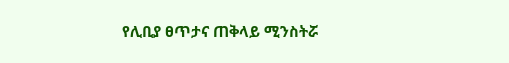የሊቢያ ፀጥታና ጠቅላይ ሚንስትሯ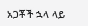አጋቾች ኋላ ላይ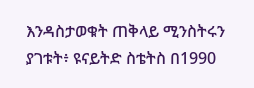እንዳስታወቁት ጠቅላይ ሚንስትሩን ያገቱት፥ ዩናይትድ ስቴትስ በ1990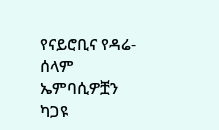የናይሮቢና የዳሬ-ሰላም ኤምባሲዎቿን ካጋዩ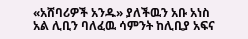«አሸባሪዎች አንዱ» ያለችዉን አቡ አነስ አል ሊቢን ባለፈዉ ሳምንት ከሊቢያ አፍና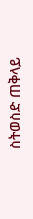ስትወስድ ጠቅላይ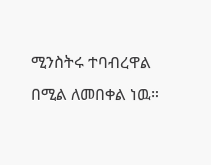ሚንስትሩ ተባብረዋል በሚል ለመበቀል ነዉ።